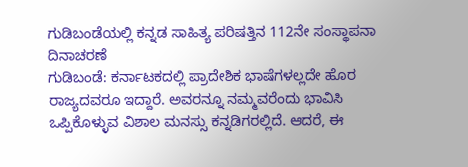ಗುಡಿಬಂಡೆಯಲ್ಲಿ ಕನ್ನಡ ಸಾಹಿತ್ಯ ಪರಿಷತ್ತಿನ 112ನೇ ಸಂಸ್ಥಾಪನಾ ದಿನಾಚರಣೆ
ಗುಡಿಬಂಡೆ: ಕರ್ನಾಟಕದಲ್ಲಿ ಪ್ರಾದೇಶಿಕ ಭಾಷೆಗಳಲ್ಲದೇ ಹೊರ ರಾಜ್ಯದವರೂ ಇದ್ದಾರೆ. ಅವರನ್ನೂ ನಮ್ಮವರೆಂದು ಭಾವಿಸಿ ಒಪ್ಪಿಕೊಳ್ಳುವ ವಿಶಾಲ ಮನಸ್ಸು ಕನ್ನಡಿಗರಲ್ಲಿದೆ. ಆದರೆ, ಈ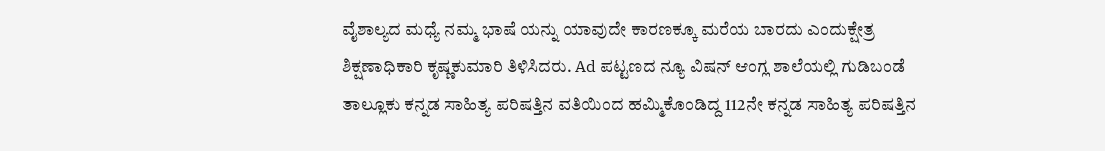ವೈಶಾಲ್ಯದ ಮಧ್ಯೆ ನಮ್ಮ ಭಾಷೆ ಯನ್ನು ಯಾವುದೇ ಕಾರಣಕ್ಕೂ ಮರೆಯ ಬಾರದು ಎಂದುಕ್ಷೇತ್ರ ಶಿಕ್ಷಣಾಧಿಕಾರಿ ಕೃಷ್ಣಕುಮಾರಿ ತಿಳಿಸಿದರು. Ad ಪಟ್ಟಣದ ನ್ಯೂ ವಿಷನ್ ಆಂಗ್ಲ ಶಾಲೆಯಲ್ಲಿ ಗುಡಿಬಂಡೆ ತಾಲ್ಲೂಕು ಕನ್ನಡ ಸಾಹಿತ್ಯ ಪರಿಷತ್ತಿನ ವತಿಯಿಂದ ಹಮ್ಮಿಕೊಂಡಿದ್ದ 112ನೇ ಕನ್ನಡ ಸಾಹಿತ್ಯ ಪರಿಷತ್ತಿನ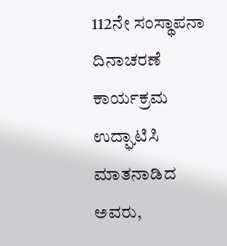112ನೇ ಸಂಸ್ಥಾಪನಾ ದಿನಾಚರಣೆ ಕಾರ್ಯಕ್ರಮ ಉದ್ಘಾಟಿಸಿ ಮಾತನಾಡಿದ ಅವರು,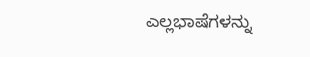ಎಲ್ಲಭಾಷೆಗಳನ್ನು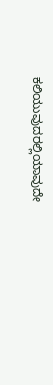ಕಲಿಯುವುದರಲ್ಲಿಯಾವುದೇ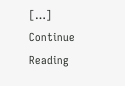[…]
Continue Reading